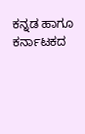ಕನ್ನಡ ಹಾಗೂ ಕರ್ನಾಟಕದ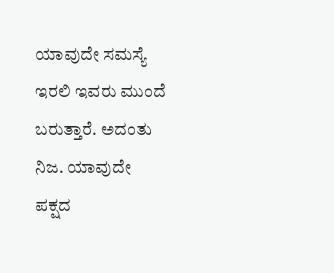ಯಾವುದೇ ಸಮಸ್ಯೆ ಇರಲಿ ಇವರು ಮುಂದೆ ಬರುತ್ತಾರೆ. ಅದಂತು ನಿಜ. ಯಾವುದೇ ಪಕ್ಷದ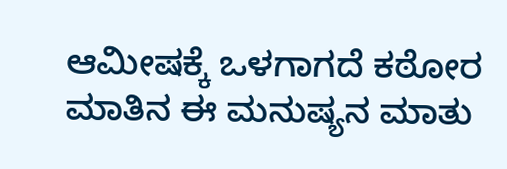ಆಮೀಷಕ್ಕೆ ಒಳಗಾಗದೆ ಕಠೋರ ಮಾತಿನ ಈ ಮನುಷ್ಯನ ಮಾತು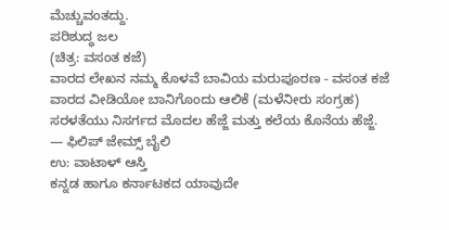ಮೆಚ್ಚುವಂತದ್ದು.
ಪರಿಶುದ್ಧ ಜಲ
(ಚಿತ್ರ: ವಸಂತ ಕಜೆ)
ವಾರದ ಲೇಖನ ನಮ್ಮ ಕೊಳವೆ ಬಾವಿಯ ಮರುಪೂರಣ - ವಸಂತ ಕಜೆ
ವಾರದ ವೀಡಿಯೋ ಬಾನಿಗೊಂದು ಆಲಿಕೆ (ಮಳೆನೀರು ಸಂಗ್ರಹ)
ಸರಳತೆಯು ನಿಸರ್ಗದ ಮೊದಲ ಹೆಜ್ಜೆ ಮತ್ತು ಕಲೆಯ ಕೊನೆಯ ಹೆಜ್ಜೆ.
— ಫಿಲಿಪ್ ಜೇಮ್ಸ್ ಬೈಲಿ
ಉ: ವಾಟಾಳ್ ಆಸ್ತಿ
ಕನ್ನಡ ಹಾಗೂ ಕರ್ನಾಟಕದ ಯಾವುದೇ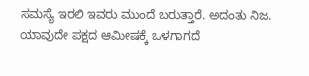ಸಮಸ್ಯೆ ಇರಲಿ ಇವರು ಮುಂದೆ ಬರುತ್ತಾರೆ. ಅದಂತು ನಿಜ.
ಯಾವುದೇ ಪಕ್ಷದ ಆಮೀಷಕ್ಕೆ ಒಳಗಾಗದೆ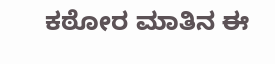ಕಠೋರ ಮಾತಿನ ಈ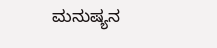ಮನುಷ್ಯನ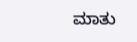ಮಾತು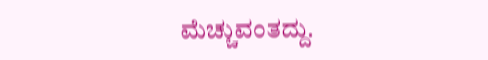ಮೆಚ್ಚುವಂತದ್ದು.